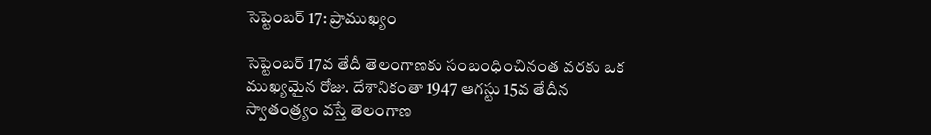సెప్టెంబర్ 17: ప్రాముఖ్యం

సెప్టెంబర్ 17వ తేదీ తెలంగాణకు సంబంధించినంత వరకు ఒక ముఖ్యమైన రోజు. దేశానికంతా 1947 ఆగస్టు 15వ తేదీన స్వాతంత్ర్యం వస్తే తెలంగాణ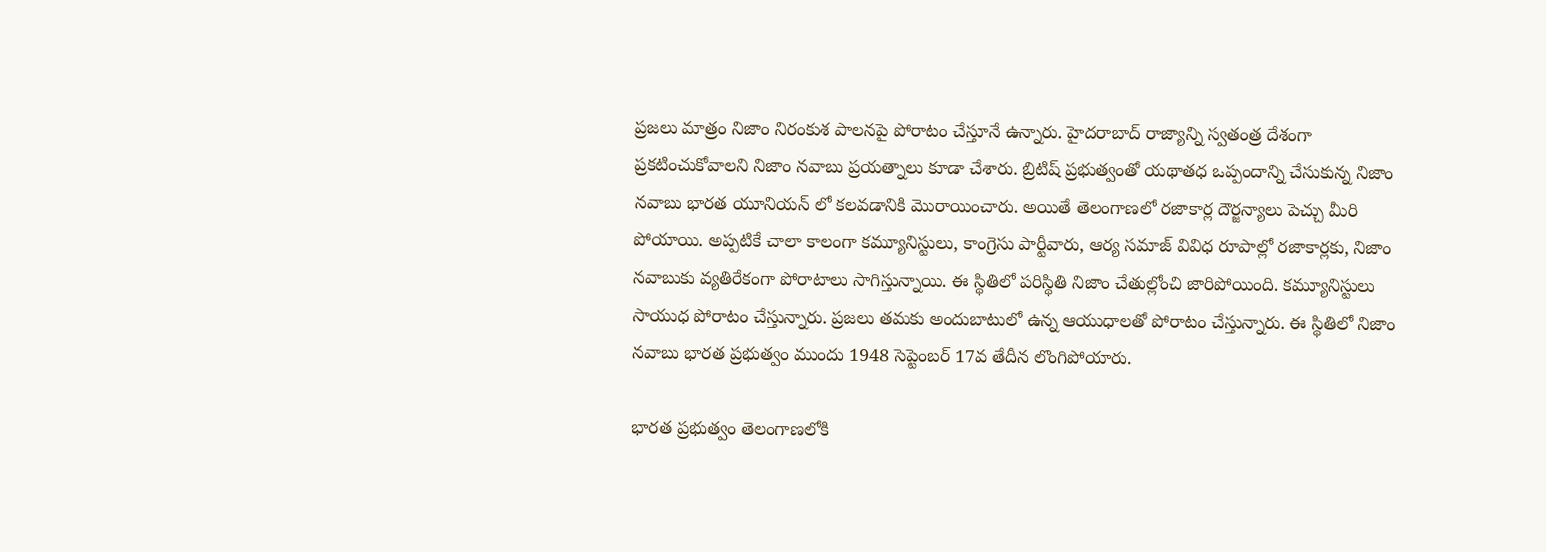ప్రజలు మాత్రం నిజాం నిరంకుశ పాలనపై పోరాటం చేస్తూనే ఉన్నారు. హైదరాబాద్ రాజ్యాన్ని స్వతంత్ర దేశంగా ప్రకటించుకోవాలని నిజాం నవాబు ప్రయత్నాలు కూడా చేశారు. బ్రిటిష్ ప్రభుత్వంతో యథాతధ ఒప్పందాన్ని చేసుకున్న నిజాం నవాబు భారత యూనియన్ లో కలవడానికి మొరాయించారు. అయితే తెలంగాణలో రజాకార్ల దౌర్జన్యాలు పెచ్చు మీరి పోయాయి. అప్పటికే చాలా కాలంగా కమ్యూనిస్టులు, కాంగ్రెసు పార్టీవారు, ఆర్య సమాజ్ వివిధ రూపాల్లో రజాకార్లకు, నిజాం నవాబుకు వ్యతిరేకంగా పోరాటాలు సాగిస్తున్నాయి. ఈ స్థితిలో పరిస్థితి నిజాం చేతుల్లోంచి జారిపోయింది. కమ్యూనిస్టులు సాయుధ పోరాటం చేస్తున్నారు. ప్రజలు తమకు అందుబాటులో ఉన్న ఆయుధాలతో పోరాటం చేస్తున్నారు. ఈ స్థితిలో నిజాం నవాబు భారత ప్రభుత్వం ముందు 1948 సెప్టెంబర్ 17వ తేదీన లొంగిపోయారు.

భారత ప్రభుత్వం తెలంగాణలోకి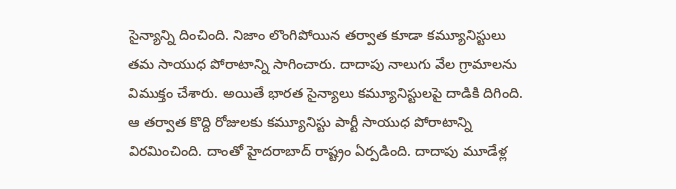సైన్యాన్ని దించింది. నిజాం లొంగిపోయిన తర్వాత కూడా కమ్యూనిస్టులు తమ సాయుధ పోరాటాన్ని సాగించారు. దాదాపు నాలుగు వేల గ్రామాలను విముక్తం చేశారు. అయితే భారత సైన్యాలు కమ్యూనిస్టులపై దాడికి దిగింది. ఆ తర్వాత కొద్ది రోజులకు కమ్యూనిస్టు పార్టీ సాయుధ పోరాటాన్ని విరమించింది. దాంతో హైదరాబాద్ రాష్ట్రం ఏర్పడింది. దాదాపు మూడేళ్ల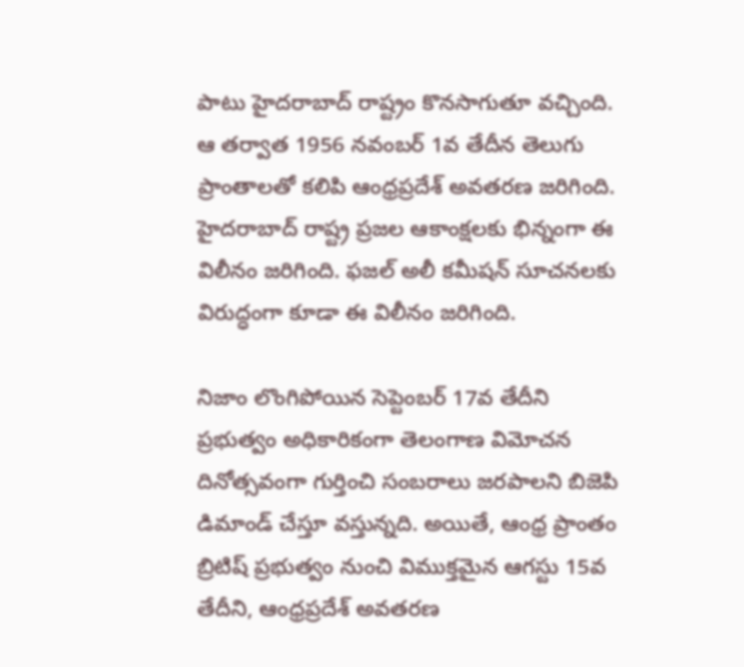పాటు హైదరాబాద్ రాష్ట్రం కొనసాగుతూ వచ్చింది. ఆ తర్వాత 1956 నవంబర్ 1వ తేదీన తెలుగు ప్రాంతాలతో కలిపి ఆంధ్రప్రదేశ్ అవతరణ జరిగింది. హైదరాబాద్ రాష్ట్ర ప్రజల ఆకాంక్షలకు భిన్నంగా ఈ విలీనం జరిగింది. ఫజల్ అలీ కమీషన్ సూచనలకు విరుద్ధంగా కూడా ఈ విలీనం జరిగింది.

నిజాం లొంగిపోయిన సెప్టెంబర్ 17వ తేదీని ప్రభుత్వం అధికారికంగా తెలంగాణ విమోచన దినోత్సవంగా గుర్తించి సంబరాలు జరపాలని బిజెపి డిమాండ్ చేస్తూ వస్తున్నది. అయితే, ఆంధ్ర ప్రాంతం బ్రిటిష్ ప్రభుత్వం నుంచి విముక్తమైన ఆగస్టు 15వ తేదీని, ఆంధ్రప్రదేశ్ అవతరణ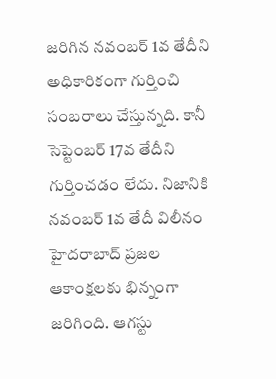జరిగిన నవంబర్ 1వ తేదీని అధికారికంగా గుర్తించి సంబరాలు చేస్తున్నది. కానీ సెప్టెంబర్ 17వ తేదీని గుర్తించడం లేదు. నిజానికి నవంబర్ 1వ తేదీ విలీనం హైదరాబాద్ ప్రజల ఆకాంక్షలకు భిన్నంగా జరిగింది. ఆగస్టు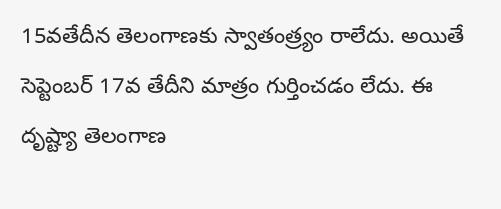15వతేదీన తెలంగాణకు స్వాతంత్ర్యం రాలేదు. అయితే సెప్టెంబర్ 17వ తేదీని మాత్రం గుర్తించడం లేదు. ఈ దృష్ట్యా తెలంగాణ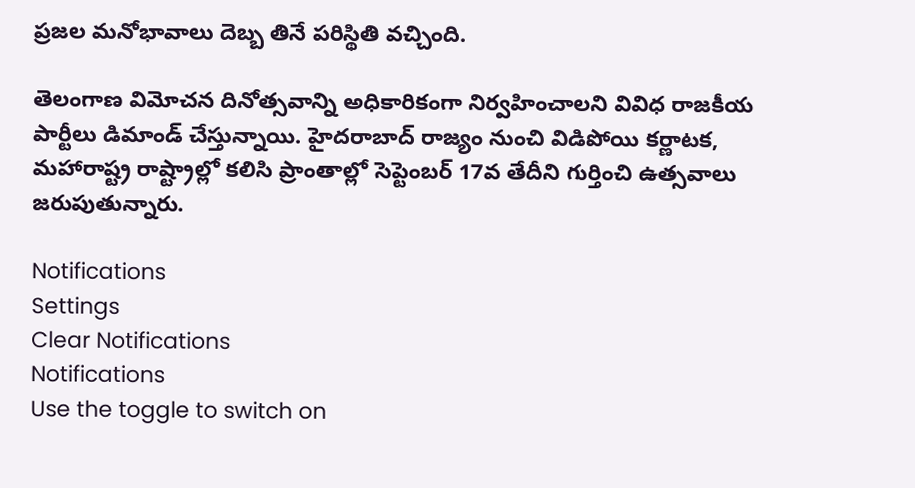ప్రజల మనోభావాలు దెబ్బ తినే పరిస్థితి వచ్చింది.

తెలంగాణ విమోచన దినోత్సవాన్ని అధికారికంగా నిర్వహించాలని వివిధ రాజకీయ పార్టీలు డిమాండ్ చేస్తున్నాయి. హైదరాబాద్ రాజ్యం నుంచి విడిపోయి కర్ణాటక, మహారాష్ట్ర రాష్ట్రాల్లో కలిసి ప్రాంతాల్లో సెప్టెంబర్ 17వ తేదీని గుర్తించి ఉత్సవాలు జరుపుతున్నారు.

Notifications
Settings
Clear Notifications
Notifications
Use the toggle to switch on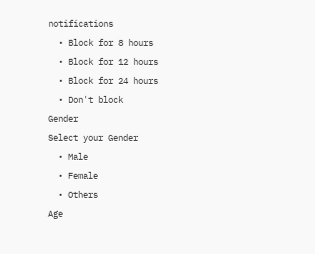notifications
  • Block for 8 hours
  • Block for 12 hours
  • Block for 24 hours
  • Don't block
Gender
Select your Gender
  • Male
  • Female
  • Others
Age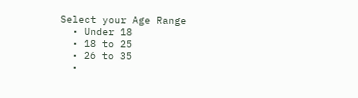Select your Age Range
  • Under 18
  • 18 to 25
  • 26 to 35
  •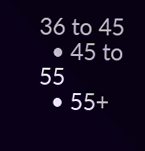36 to 45
  • 45 to 55
  • 55+